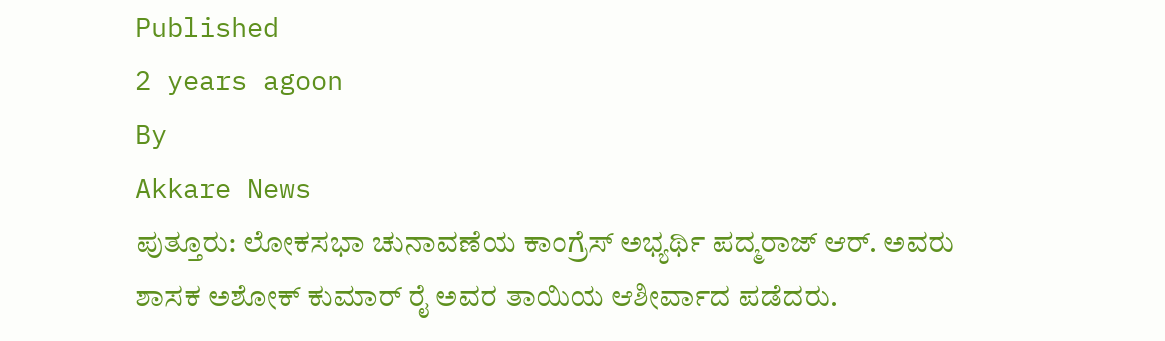Published
2 years agoon
By
Akkare News
ಪುತ್ತೂರು: ಲೋಕಸಭಾ ಚುನಾವಣೆಯ ಕಾಂಗ್ರೆಸ್ ಅಭ್ಯರ್ಥಿ ಪದ್ಮರಾಜ್ ಆರ್. ಅವರು ಶಾಸಕ ಅಶೋಕ್ ಕುಮಾರ್ ರೈ ಅವರ ತಾಯಿಯ ಆಶೀರ್ವಾದ ಪಡೆದರು.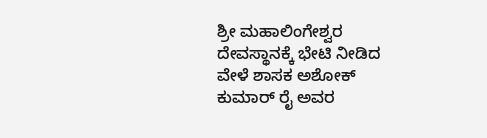ಶ್ರೀ ಮಹಾಲಿಂಗೇಶ್ವರ ದೇವಸ್ಥಾನಕ್ಕೆ ಭೇಟಿ ನೀಡಿದ ವೇಳೆ ಶಾಸಕ ಅಶೋಕ್ ಕುಮಾರ್ ರೈ ಅವರ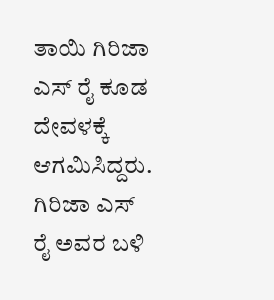ತಾಯಿ ಗಿರಿಜಾ ಎಸ್ ರೈ ಕೂಡ ದೇವಳಕ್ಕೆ ಆಗಮಿಸಿದ್ದರು. ಗಿರಿಜಾ ಎಸ್ ರೈ ಅವರ ಬಳಿ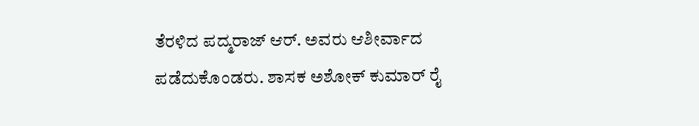ತೆರಳಿದ ಪದ್ಮರಾಜ್ ಆರ್. ಅವರು ಆಶೀರ್ವಾದ ಪಡೆದುಕೊಂಡರು. ಶಾಸಕ ಅಶೋಕ್ ಕುಮಾರ್ ರೈ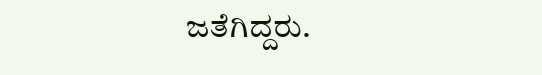ಜತೆಗಿದ್ದರು.